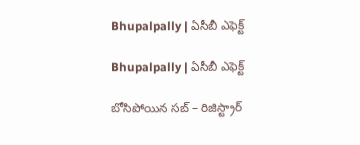Bhupalpally | ఏసీబీ ఎఫెక్ట్

Bhupalpally | ఏసీబీ ఎఫెక్ట్

బోసిపోయిన సబ్ – రిజిస్ట్రార్‌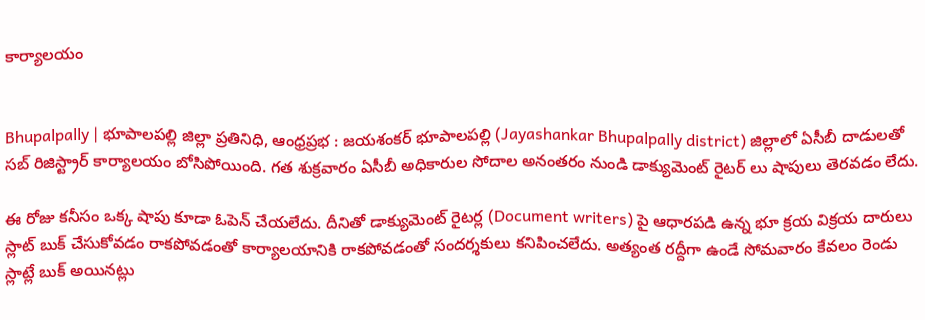కార్యాలయం


Bhupalpally | భూపాల‌ప‌ల్లి జిల్లా ప్ర‌తినిధి, ఆంధ్ర‌ప్ర‌భ : జ‌యశంకర్ భూపాలపల్లి (Jayashankar Bhupalpally district) జిల్లాలో ఏసీబీ దాడులతో స‌బ్ రిజిస్ట్రార్ కార్యాల‌యం బోసిపోయింది. గత శుక్రవారం ఏసీబీ అధికారుల సోదాల అనంతరం నుండి డాక్యుమెంట్ రైటర్ లు షాపులు తెర‌వ‌డం లేదు.

ఈ రోజు కనీసం ఒక్క షాపు కూడా ఓపెన్ చేయలేదు. దీనితో డాక్యుమెంట్ రైటర్ల (Document writers) పై ఆధారపడి ఉన్న భూ క్రయ విక్రయ దారులు స్లాట్ బుక్ చేసుకోవడం రాకపోవడంతో కార్యాలయానికి రాకపోవడంతో సంద‌ర్శ‌కులు కనిపించలేదు. అత్యంత రద్దీగా ఉండే సోమవారం కేవలం రెండు స్లాట్లే బుక్ అయినట్లు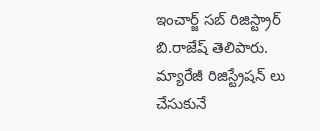ఇంచార్జ్ సబ్ రిజిస్ట్రార్‌ బి.రాజేష్ తెలిపారు. మ్యారేజీ రిజిస్ట్రేషన్ లు చేసుకునే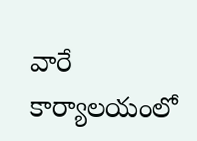వారే కార్యాలయంలో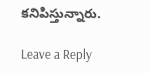కనిపిస్తున్నారు.

Leave a Reply